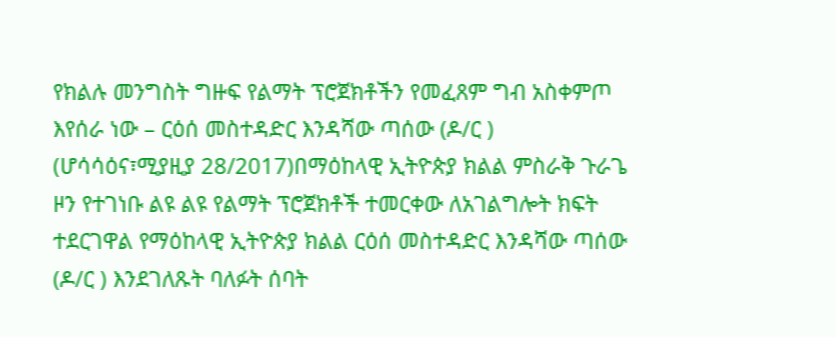የክልሉ መንግስት ግዙፍ የልማት ፕሮጀክቶችን የመፈጸም ግብ አስቀምጦ እየሰራ ነው – ርዕሰ መስተዳድር እንዳሻው ጣሰው (ዶ/ር )
(ሆሳሳዕና፣ሚያዚያ 28/2017)በማዕከላዊ ኢትዮጵያ ክልል ምስራቅ ጉራጌ ዞን የተገነቡ ልዩ ልዩ የልማት ፕሮጀክቶች ተመርቀው ለአገልግሎት ክፍት ተደርገዋል የማዕከላዊ ኢትዮጵያ ክልል ርዕሰ መስተዳድር እንዳሻው ጣሰው (ዶ/ር ) እንደገለጹት ባለፉት ሰባት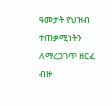ዓመታት የህዝብ ተጠቃሚነትን ለማረጋገጥ ዘርፈ ብዙ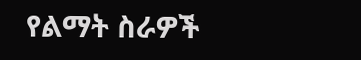የልማት ስራዎች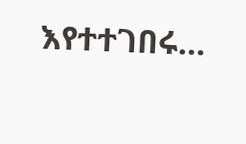እየተተገበሩ…